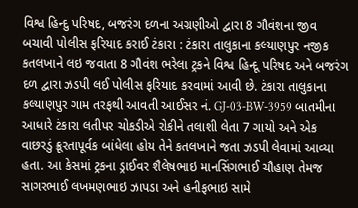વિશ્વ હિન્દુ પરિષદ, બજરંગ દળના અગ્રણીઓ દ્વારા 8 ગૌવંશના જીવ બચાવી પોલીસ ફરિયાદ કરાઈ ટંકારા : ટંકારા તાલુકાના કલ્યાણપુર નજીક કતલખાને લઇ જવાતા 8 ગૌવંશ ભરેલા ટ્રકને વિશ્વ હિન્દૂ પરિષદ અને બજરંગ દળ દ્વારા ઝડપી લઈ પોલીસ ફરિયાદ કરવામાં આવી છે. ટંકારા તાલુકાના કલ્યાણપુર ગામ તરફથી આવતી આઈસર નં. GJ-03-BW-3959 બાતમીના આધારે ટંકારા લતીપર ચોકડીએ રોકીને તલાશી લેતા 7 ગાયો અને એક વાછરડું ક્રૂરતાપૂર્વક બાંધેલા હોય તેને કતલખાને જતા ઝડપી લેવામાં આવ્યા હતા. આ કેસમાં ટ્રકના ડ્રાઈવર શૈલેષભાઇ માનસિંગભાઈ ચૌહાણ તેમજ સાગરભાઈ લખમણભાઇ ઝાપડા અને હનીફભાઇ સામે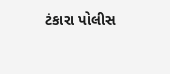ટંકારા પોલીસ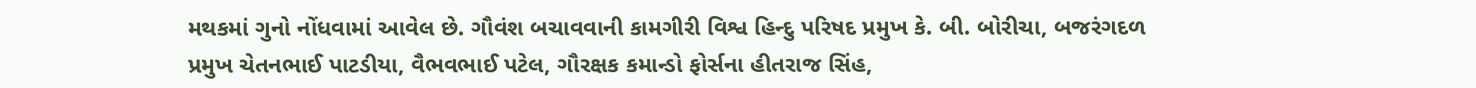મથકમાં ગુનો નોંધવામાં આવેલ છે. ગૌવંશ બચાવવાની કામગીરી વિશ્વ હિન્દુ પરિષદ પ્રમુખ કે. બી. બોરીચા, બજરંગદળ પ્રમુખ ચેતનભાઈ પાટડીયા, વૈભવભાઈ પટેલ, ગૌરક્ષક કમાન્ડો ફોર્સના હીતરાજ સિંહ,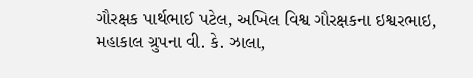ગૌરક્ષક પાર્થભાઈ પટેલ, અખિલ વિશ્વ ગૌરક્ષકના ઇશ્વરભાઇ, મહાકાલ ગ્રુપના વી. કે. ઝાલા,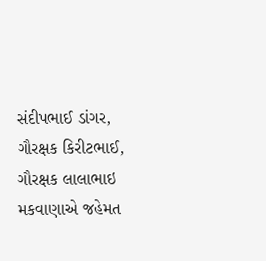સંદીપભાઈ ડાંગર, ગૌરક્ષક કિરીટભાઈ, ગૌરક્ષક લાલાભાઇ મકવાણાએ જહેમત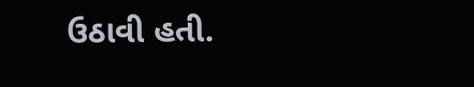ઉઠાવી હતી.